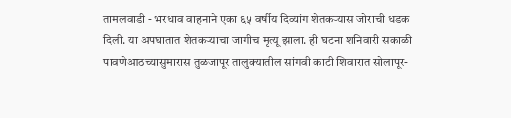तामलवाडी - भरधाव वाहनाने एका ६५ वर्षीय दिव्यांग शेतकऱ्यास जोराची धडक दिली. या अपघातात शेतकऱ्याचा जागीच मृत्यू झाला. ही घटना शनिवारी सकाळी पावणेआठच्यासुमारास तुळजापूर तालुक्यातील सांगवी काटी शिवारात सोलापूर-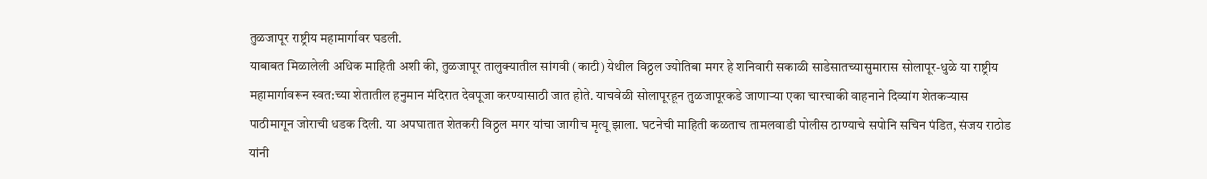तुळजापूर राष्ट्रीय महामार्गावर घडली.
याबाबत मिळालेली अधिक माहिती अशी की, तुळजापूर तालुक्यातील सांगवी (काटी) येथील विठ्ठल ज्योतिबा मगर हे शनिवारी सकाळी साडेसातच्यासुमारास सोलापूर-धुळे या राष्ट्रीय महामार्गावरून स्वत:च्या शेतातील हनुमान मंदिरात देवपूजा करण्यासाठी जात होते. याचवेळी सोलापूरहून तुळजापूरकडे जाणाऱ्या एका चारचाकी वाहनाने दिव्यांग शेतकऱ्यास पाठीमागून जोराची धडक दिली. या अपघातात शेतकरी विठ्ठल मगर यांचा जागीच मृत्यू झाला. घटनेची माहिती कळताच तामलवाडी पोलीस ठाण्याचे सपोनि सचिन पंडित, संजय राठोड यांनी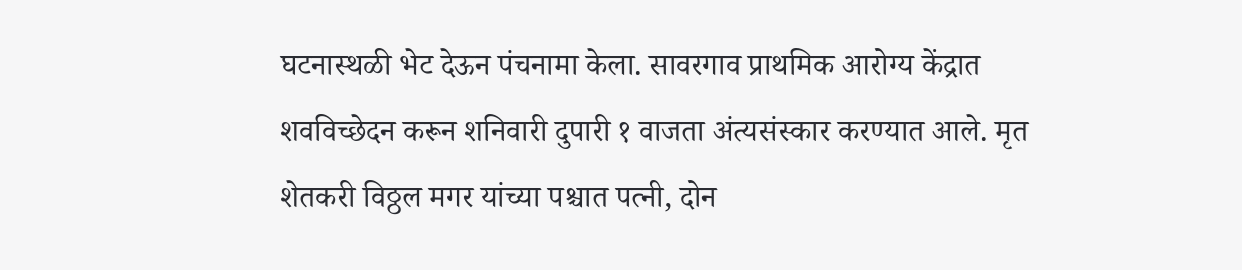घटनास्थळी भेट देऊन पंचनामा केला. सावरगाव प्राथमिक आरोग्य केंद्रात शवविच्छेदन करून शनिवारी दुपारी १ वाजता अंत्यसंस्कार करण्यात आले. मृत शेतकरी विठ्ठल मगर यांच्या पश्चात पत्नी, दोन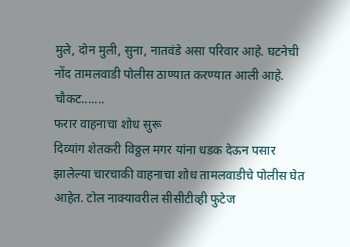मुले, दोन मुली, सुना, नातवंडे असा परिवार आहे. घटनेची नोंद तामलवाडी पोलीस ठाण्यात करण्यात आली आहे.
चौकट.......
फरार वाहनाचा शोध सुरू
दिव्यांग शेतकरी विठ्ठल मगर यांना धडक देऊन पसार झालेल्या चारचाकी वाहनाचा शोध तामलवाडीचे पोलीस घेत आहेत. टोल नाक्यावरील सीसीटीव्ही फुटेज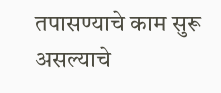तपासण्याचे काम सुरू असल्याचे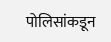पोलिसांकडून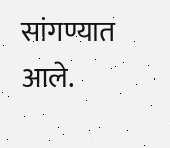सांगण्यात आले.